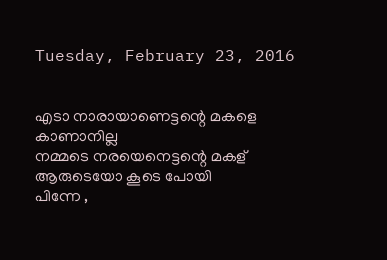Tuesday, February 23, 2016


എടാ നാരായാണെട്ടന്റെ മകളെ കാണാനില്ല
നമ്മടെ നരയെനെട്ടന്റെ മകള് ആരുടെയോ കൂടെ പോയി
പിന്നേ ,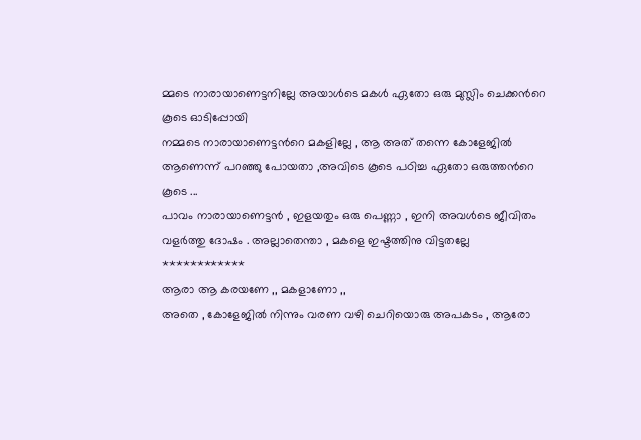മ്മടെ നാരായാണെട്ടനില്ലേ അയാള്‍ടെ മകള്‍ ഏതോ ഒരു മുസ്ലിം ചെക്കന്‍റെ കൂടെ ഓടിപ്പോയി
നമ്മടെ നാരായാണെട്ടന്‍റെ മകളില്ലേ , ആ അത് തന്നെ കോളേജില്‍ ആണെന്ന് പറഞ്ഞു പോയതാ ,അവിടെ കൂടെ പഠിച്ച ഏതോ ഒരുത്തന്‍റെ കൂടെ ...
പാവം നാരായാണെട്ടന്‍ , ഇളയതും ഒരു പെണ്ണാ , ഇനി അവള്‍ടെ ജീവിതം
വളര്‍ത്തു ദോഷം . അല്ലാതെന്താ , മകളെ ഇഷ്ടത്തിനു വിട്ടതല്ലേ
************
ആരാ ആ കരയണേ ,, മകളാണോ ,,
അതെ , കോളേജില്‍ നിന്നും വരണ വഴി ചെറിയൊരു അപകടം , ആരോ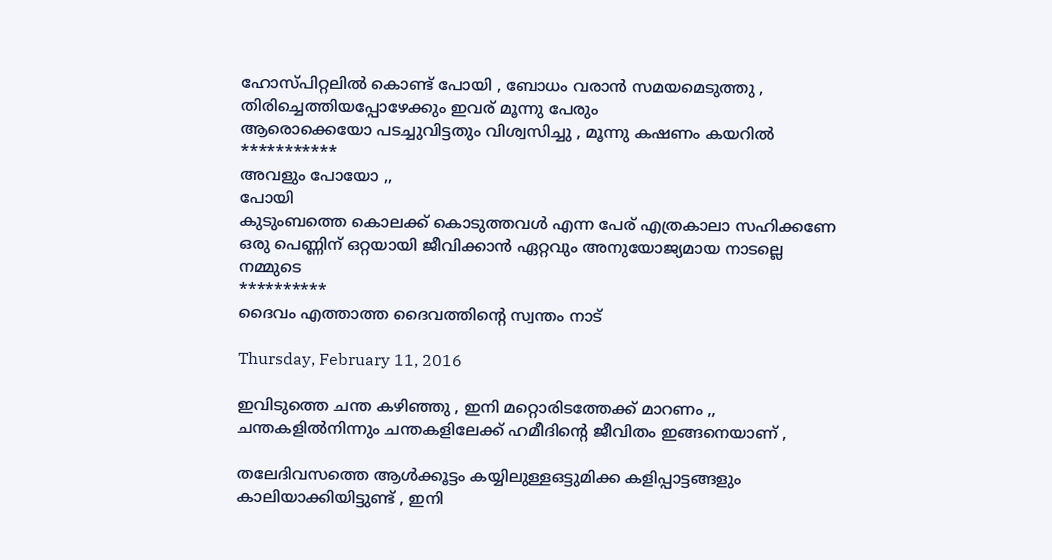ഹോസ്പിറ്റലില്‍ കൊണ്ട് പോയി , ബോധം വരാന്‍ സമയമെടുത്തു , തിരിച്ചെത്തിയപ്പോഴേക്കും ഇവര് മൂന്നു പേരും
ആരൊക്കെയോ പടച്ചുവിട്ടതും വിശ്വസിച്ചു , മൂന്നു കഷണം കയറില്‍
***********
അവളും പോയോ ,,
പോയി
കുടുംബത്തെ കൊലക്ക് കൊടുത്തവള്‍ എന്ന പേര് എത്രകാലാ സഹിക്കണേ
ഒരു പെണ്ണിന് ഒറ്റയായി ജീവിക്കാന്‍ ഏറ്റവും അനുയോജ്യമായ നാടല്ലെ നമ്മുടെ
**********
ദൈവം എത്താത്ത ദൈവത്തിന്‍റെ സ്വന്തം നാട്

Thursday, February 11, 2016

ഇവിടുത്തെ ചന്ത കഴിഞ്ഞു , ഇനി മറ്റൊരിടത്തേക്ക് മാറണം ,, ചന്തകളില്‍നിന്നും ചന്തകളിലേക്ക് ഹമീദിന്‍റെ ജീവിതം ഇങ്ങനെയാണ് ,

തലേദിവസത്തെ ആള്‍ക്കൂട്ടം കയ്യിലുള്ളഒട്ടുമിക്ക കളിപ്പാട്ടങ്ങളും കാലിയാക്കിയിട്ടുണ്ട് , ഇനി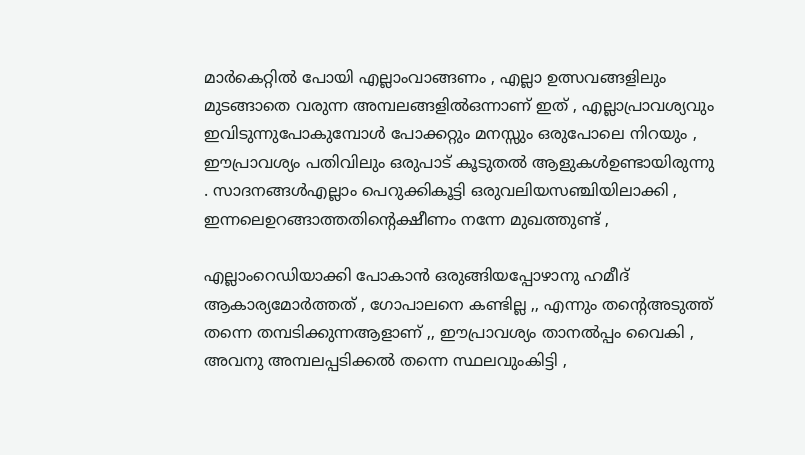മാര്‍കെറ്റില്‍ പോയി എല്ലാംവാങ്ങണം , എല്ലാ ഉത്സവങ്ങളിലും മുടങ്ങാതെ വരുന്ന അമ്പലങ്ങളില്‍ഒന്നാണ് ഇത് , എല്ലാപ്രാവശ്യവും ഇവിടുന്നുപോകുമ്പോള്‍ പോക്കറ്റും മനസ്സും ഒരുപോലെ നിറയും , ഈപ്രാവശ്യം പതിവിലും ഒരുപാട് കൂടുതല്‍ ആളുകള്‍ഉണ്ടായിരുന്നു . സാദനങ്ങള്‍എല്ലാം പെറുക്കികൂട്ടി ഒരുവലിയസഞ്ചിയിലാക്കി , ഇന്നലെഉറങ്ങാത്തതിന്റെക്ഷീണം നന്നേ മുഖത്തുണ്ട്‌ ,

എല്ലാംറെഡിയാക്കി പോകാന്‍ ഒരുങ്ങിയപ്പോഴാനു ഹമീദ് ആകാര്യമോര്‍ത്തത് , ഗോപാലനെ കണ്ടില്ല ,, എന്നും തന്റെഅടുത്ത് തന്നെ തമ്പടിക്കുന്നആളാണ്‌ ,, ഈപ്രാവശ്യം താനല്‍പ്പം വൈകി , അവനു അമ്പലപ്പടിക്കല്‍ തന്നെ സ്ഥലവുംകിട്ടി ,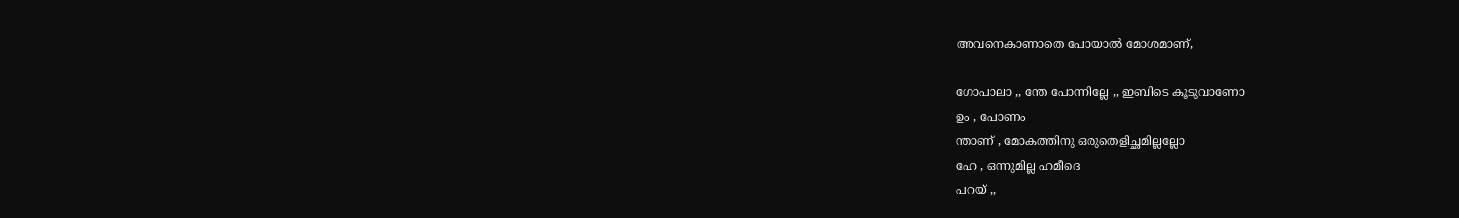അവനെകാണാതെ പോയാല്‍ മോശമാണ്,

ഗോപാലാ ,, ന്തേ പോന്നില്ലേ ,, ഇബിടെ കൂടുവാണോ
ഉം , പോണം
ന്താണ് , മോകത്തിനു ഒരുതെളിച്ഛമില്ലല്ലോ
ഹേ , ഒന്നുമില്ല ഹമീദെ
പറയ്‌ ,,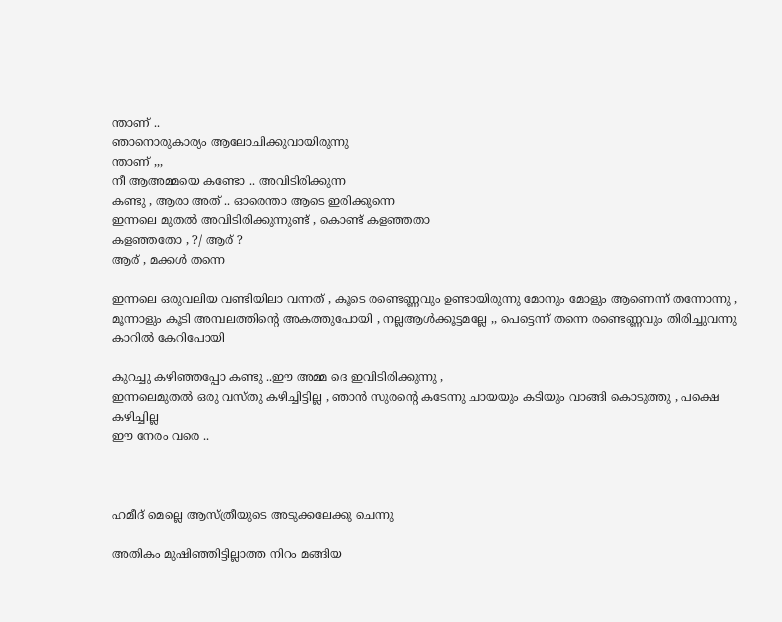ന്താണ് ..
ഞാനൊരുകാര്യം ആലോചിക്കുവായിരുന്നു
ന്താണ് ,,,
നീ ആഅമ്മയെ കണ്ടോ .. അവിടിരിക്കുന്ന
കണ്ടു , ആരാ അത് .. ഓരെന്താ ആടെ ഇരിക്കുന്നെ
ഇന്നലെ മുതല്‍ അവിടിരിക്കുന്നുണ്ട്‌ , കൊണ്ട് കളഞ്ഞതാ
കളഞ്ഞതോ , ?/ ആര് ?
ആര് , മക്കള്‍ തന്നെ

ഇന്നലെ ഒരുവലിയ വണ്ടിയിലാ വന്നത് , കൂടെ രണ്ടെണ്ണവും ഉണ്ടായിരുന്നു മോനും മോളും ആണെന്ന് തന്നോന്നു , മൂന്നാളും കൂടി അമ്പലത്തിന്‍റെ അകത്തുപോയി , നല്ലആള്‍ക്കൂട്ടമല്ലേ ,, പെട്ടെന്ന് തന്നെ രണ്ടെണ്ണവും തിരിച്ചുവന്നു കാറില്‍ കേറിപോയി

കുറച്ചു കഴിഞ്ഞപ്പോ കണ്ടു ..ഈ അമ്മ ദെ ഇവിടിരിക്കുന്നു ,
ഇന്നലെമുതല്‍ ഒരു വസ്തു കഴിച്ചിട്ടില്ല , ഞാന്‍ സുരന്‍റെ കടേന്നു ചായയും കടിയും വാങ്ങി കൊടുത്തു , പക്ഷെ കഴിച്ചില്ല
ഈ നേരം വരെ ..



ഹമീദ് മെല്ലെ ആസ്ത്രീയുടെ അടുക്കലേക്കു ചെന്നു

അതികം മുഷിഞ്ഞിട്ടില്ലാത്ത നിറം മങ്ങിയ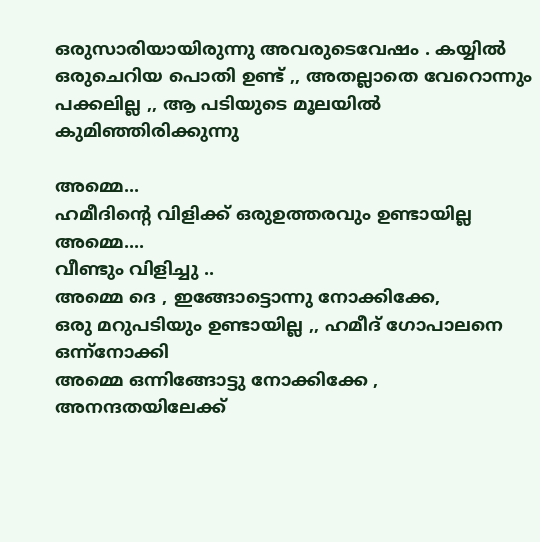ഒരുസാരിയായിരുന്നു അവരുടെവേഷം . കയ്യില്‍ ഒരുചെറിയ പൊതി ഉണ്ട് ,, അതല്ലാതെ വേറൊന്നും പക്കലില്ല ,, ആ പടിയുടെ മൂലയില്‍ കുമിഞ്ഞിരിക്കുന്നു

അമ്മെ...
ഹമീദിന്‍റെ വിളിക്ക് ഒരുഉത്തരവും ഉണ്ടായില്ല
അമ്മെ....
വീണ്ടും വിളിച്ചു ..
അമ്മെ ദെ , ഇങ്ങോട്ടൊന്നു നോക്കിക്കേ,
ഒരു മറുപടിയും ഉണ്ടായില്ല ,, ഹമീദ് ഗോപാലനെ ഒന്ന്നോക്കി
അമ്മെ ഒന്നിങ്ങോട്ടു നോക്കിക്കേ ,
അനന്ദതയിലേക്ക്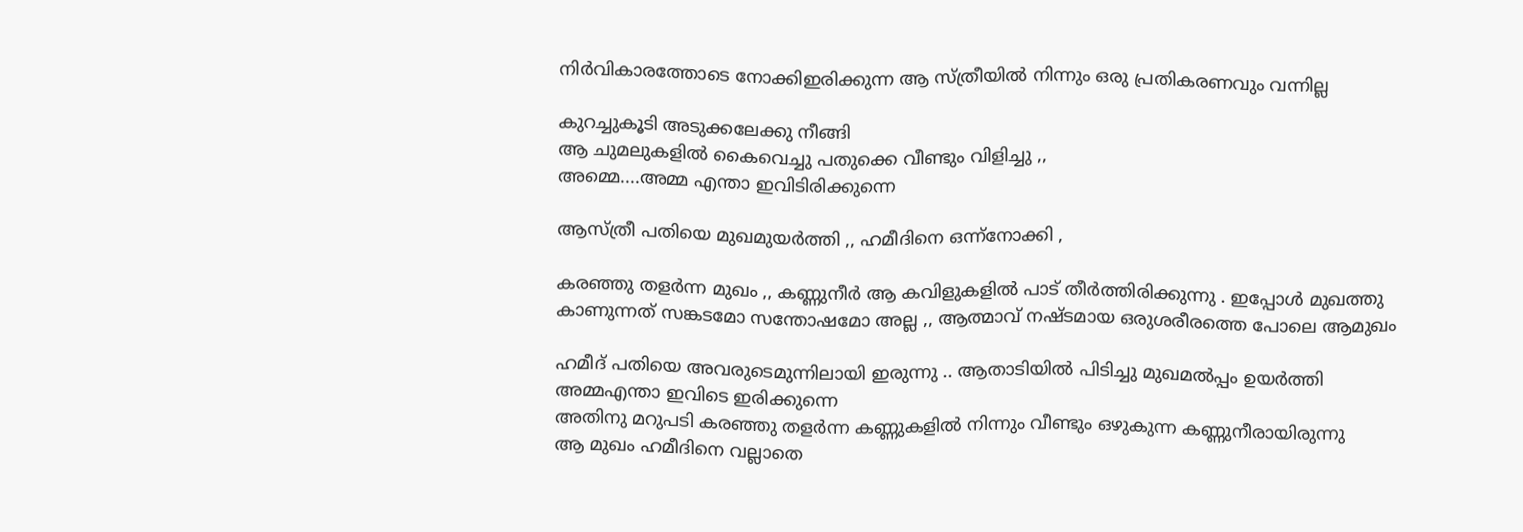നിര്‍വികാരത്തോടെ നോക്കിഇരിക്കുന്ന ആ സ്ത്രീയില്‍ നിന്നും ഒരു പ്രതികരണവും വന്നില്ല

കുറച്ചുകൂടി അടുക്കലേക്കു നീങ്ങി
ആ ചുമലുകളില്‍ കൈവെച്ചു പതുക്കെ വീണ്ടും വിളിച്ചു ,,
അമ്മെ....അമ്മ എന്താ ഇവിടിരിക്കുന്നെ

ആസ്ത്രീ പതിയെ മുഖമുയര്‍ത്തി ,, ഹമീദിനെ ഒന്ന്നോക്കി ,

കരഞ്ഞു തളര്‍ന്ന മുഖം ,, കണ്ണുനീര്‍ ആ കവിളുകളില്‍ പാട് തീര്‍ത്തിരിക്കുന്നു . ഇപ്പോള്‍ മുഖത്തു കാണുന്നത് സങ്കടമോ സന്തോഷമോ അല്ല ,, ആത്മാവ് നഷ്ടമായ ഒരുശരീരത്തെ പോലെ ആമുഖം

ഹമീദ് പതിയെ അവരുടെമുന്നിലായി ഇരുന്നു .. ആതാടിയില്‍ പിടിച്ചു മുഖമല്‍പ്പം ഉയര്‍ത്തി
അമ്മഎന്താ ഇവിടെ ഇരിക്കുന്നെ
അതിനു മറുപടി കരഞ്ഞു തളര്‍ന്ന കണ്ണുകളില്‍ നിന്നും വീണ്ടും ഒഴുകുന്ന കണ്ണുനീരായിരുന്നു
ആ മുഖം ഹമീദിനെ വല്ലാതെ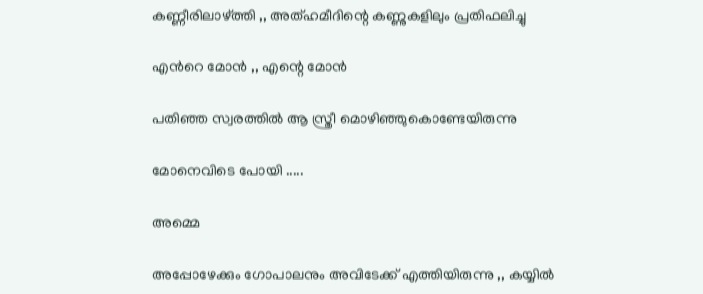കണ്ണീരിലാഴ്ത്തി ,, അത്ഹമീദിന്റെ കണ്ണുകളിലും പ്രതിഫലിച്ചു

എന്‍റെ മോന്‍ ,, എന്റെ മോന്‍

പതിഞ്ഞ സ്വരത്തില്‍ ആ സ്ത്രീ മൊഴിഞ്ഞുകൊണ്ടേയിരുന്നു

മോനെവിടെ പോയി .....

അമ്മെ

അപ്പോഴേക്കും ഗോപാലനും അവിടേക്ക് എത്തിയിരുന്നു ,, കയ്യില്‍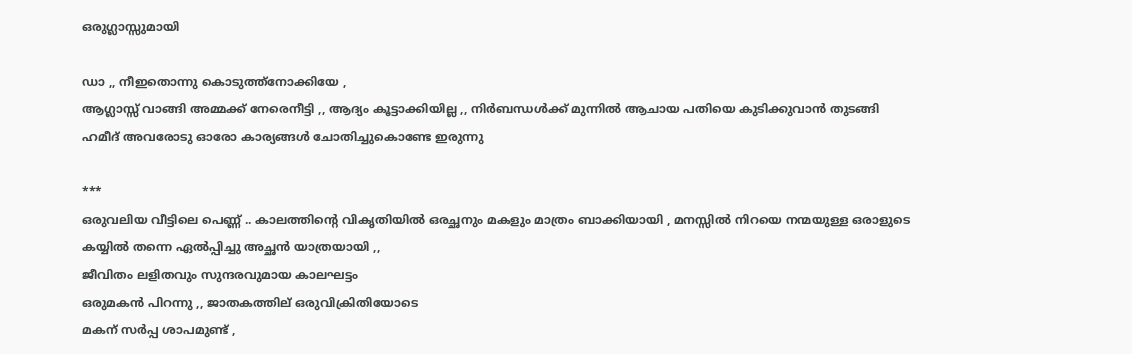ഒരുഗ്ലാസ്സുമായി

ഡാ ,, നീഇതൊന്നു കൊടുത്ത്നോക്കിയേ ,
ആഗ്ലാസ്സ് വാങ്ങി അമ്മക്ക് നേരെനീട്ടി ,, ആദ്യം കൂട്ടാക്കിയില്ല ,, നിര്‍ബന്ധള്‍ക്ക് മുന്നില്‍ ആചായ പതിയെ കുടിക്കുവാന്‍ തുടങ്ങി
ഹമീദ് അവരോടു ഓരോ കാര്യങ്ങള്‍ ചോതിച്ചുകൊണ്ടേ ഇരുന്നു

***
ഒരുവലിയ വീട്ടിലെ പെണ്ണ് .. കാലത്തിന്‍റെ വികൃതിയില്‍ ഒരച്ഛനും മകളും മാത്രം ബാക്കിയായി , മനസ്സില്‍ നിറയെ നന്മയുള്ള ഒരാളുടെ കയ്യില്‍ തന്നെ ഏല്‍പ്പിച്ചു അച്ഛന്‍ യാത്രയായി ,,
ജീവിതം ലളിതവും സുന്ദരവുമായ കാലഘട്ടം
ഒരുമകന്‍ പിറന്നു ,, ജാതകത്തില് ഒരുവിക്രിതിയോടെ
മകന് സര്‍പ്പ ശാപമുണ്ട് ,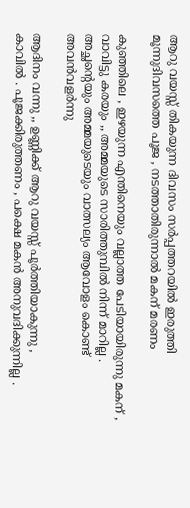ആറു വയസ്സ് തികയുന്ന ദിവസം സര്‍പ്പത്തറയില്‍ ഇരുത്തി മൂന്നുദിവസത്തെ പൂജ , നടത്താതിരുന്നാല്‍ മകന് മരണം

കുഞ്ഞിലെ , ഇഴയുന്ന എന്തിനെയും വല്ലാത്ത പേടിയായിരുന്നു മകന് ,
വാവിട്ടു കരയും ,, അമ്മയുടെ സാരിത്തുമ്പില്‍ നിന്ന് മാറില്ല . അച്ഛന്റെയും അമ്മയുടെയും വാത്സല്യം ആവോളം കൊണ്ട് അവന്‍വളര്‍ന്നു

ആദിനം വന്നു ,, ഉണ്ണിക്ക് ആറു വയസ്സ് പൂര്‍ത്തിയാകുന്നു ,
കാവില്‍ . പൂജക്കിരുത്തണം , പക്ഷെ മകന്‍ അനുവദിക്കുന്നില്ല .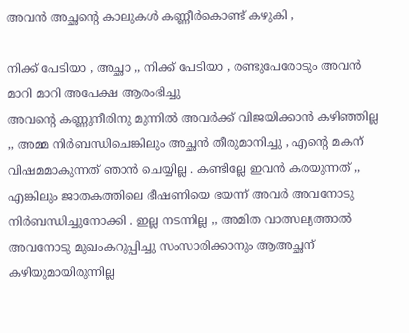അവന്‍ അച്ഛന്റെ കാലുകള്‍ കണ്ണീര്‍കൊണ്ട് കഴുകി ,

നിക്ക് പേടിയാ , അച്ഛാ ,, നിക്ക് പേടിയാ , രണ്ടുപേരോടും അവന്‍ മാറി മാറി അപേക്ഷ ആരംഭിച്ചു
അവന്‍റെ കണ്ണുനീരിനു മുന്നില്‍ അവര്‍ക്ക് വിജയിക്കാന്‍ കഴിഞ്ഞില്ല ,, അമ്മ നിര്‍ബന്ധിചെങ്കിലും അച്ഛന്‍ തീരുമാനിച്ചു , എന്റെ മകന് വിഷമമാകുന്നത് ഞാന്‍ ചെയ്യില്ല . കണ്ടില്ലേ ഇവന്‍ കരയുന്നത് ,, എങ്കിലും ജാതകത്തിലെ ഭീഷണിയെ ഭയന്ന് അവര്‍ അവനോടു നിര്‍ബന്ധിച്ചുനോക്കി . ഇല്ല നടന്നില്ല ,, അമിത വാത്സല്യത്താല്‍ അവനോടു മുഖംകറുപ്പിച്ചു സംസാരിക്കാനും ആഅച്ഛന് കഴിയുമായിരുന്നില്ല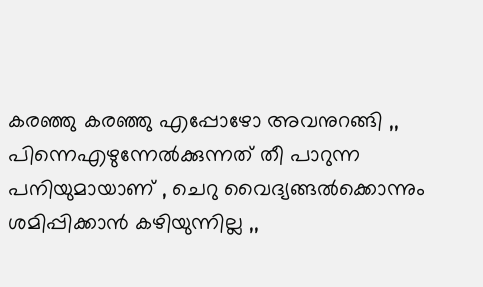കരഞ്ഞു കരഞ്ഞു എപ്പോഴോ അവനുറങ്ങി ,, പിന്നെഎഴുന്നേല്‍ക്കുന്നത് തീ പാറുന്ന പനിയുമായാണ് , ചെറു വൈദ്യങ്ങല്‍ക്കൊന്നും ശമിപ്പിക്കാന്‍ കഴിയുന്നില്ല ,,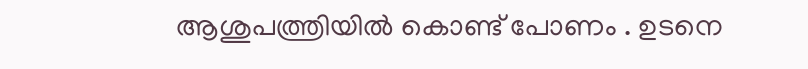ആശുപത്ത്രിയില്‍ കൊണ്ട് പോണം . ഉടനെ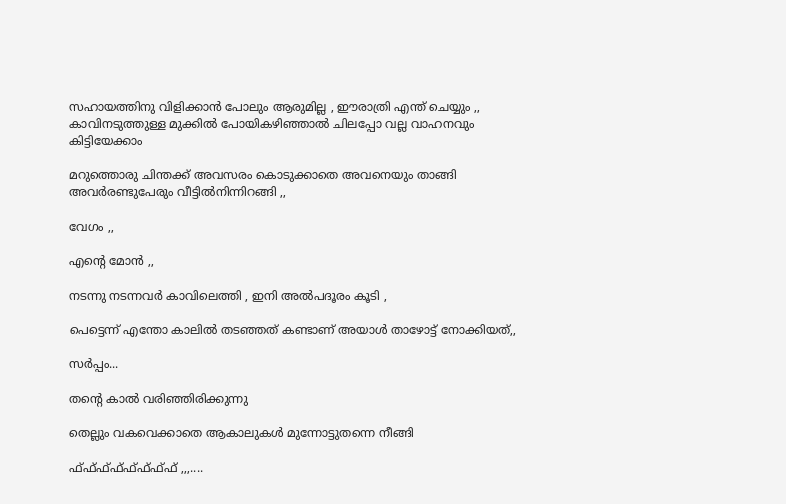സഹായത്തിനു വിളിക്കാന്‍ പോലും ആരുമില്ല , ഈരാത്രി എന്ത് ചെയ്യും ,, കാവിനടുത്തുള്ള മുക്കില്‍ പോയികഴിഞ്ഞാല്‍ ചിലപ്പോ വല്ല വാഹനവും കിട്ടിയേക്കാം

മറുത്തൊരു ചിന്തക്ക് അവസരം കൊടുക്കാതെ അവനെയും താങ്ങി അവര്‍രണ്ടുപേരും വീട്ടില്‍നിന്നിറങ്ങി ,,

വേഗം ,,

എന്റെ മോന്‍ ,,

നടന്നു നടന്നവര്‍ കാവിലെത്തി , ഇനി അല്‍പദൂരം കൂടി ,

പെട്ടെന്ന് എന്തോ കാലില്‍ തടഞ്ഞത് കണ്ടാണ്‌ അയാള്‍ താഴോട്ട് നോക്കിയത്,,

സര്‍പ്പം...

തന്‍റെ കാല്‍ വരിഞ്ഞിരിക്കുന്നു

തെല്ലും വകവെക്കാതെ ആകാലുകള്‍ മുന്നോട്ടുതന്നെ നീങ്ങി

ഫ്ഫ്ഫ്ഫ്ഫ്ഫ്ഫ്ഫ് ,,,....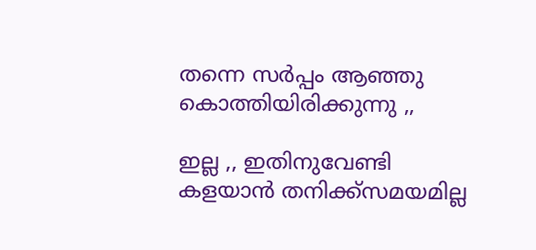തന്നെ സര്‍പ്പം ആഞ്ഞു കൊത്തിയിരിക്കുന്നു ,,

ഇല്ല ,, ഇതിനുവേണ്ടി കളയാന്‍ തനിക്ക്സമയമില്ല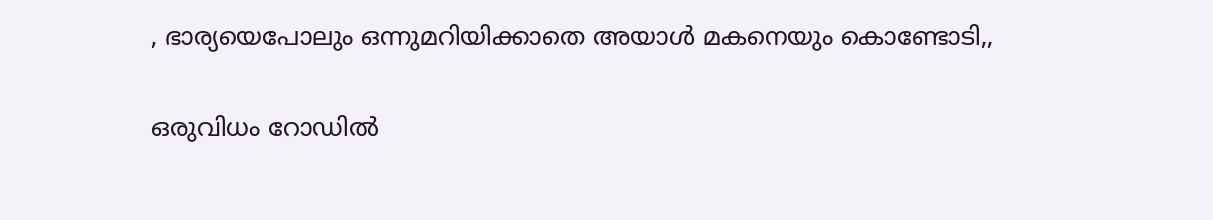, ഭാര്യയെപോലും ഒന്നുമറിയിക്കാതെ അയാള്‍ മകനെയും കൊണ്ടോടി,,

ഒരുവിധം റോഡില്‍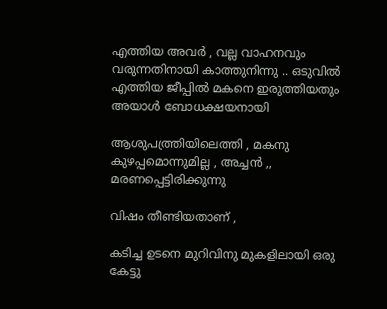എത്തിയ അവര്‍ , വല്ല വാഹനവും വരുന്നതിനായി കാത്തുനിന്നു .. ഒടുവില്‍ എത്തിയ ജീപ്പില്‍ മകനെ ഇരുത്തിയതും അയാള്‍ ബോധക്ഷയനായി

ആശുപത്ത്രിയിലെത്തി , മകനു കുഴപ്പമൊന്നുമില്ല , അച്ചന്‍ ,, മരണപ്പെട്ടിരിക്കുന്നു

വിഷം തീണ്ടിയതാണ് ,

കടിച്ച ഉടനെ മുറിവിനു മുകളിലായി ഒരു കേട്ടു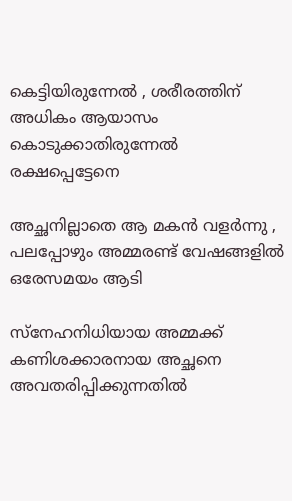കെട്ടിയിരുന്നേല്‍ , ശരീരത്തിന് അധികം ആയാസം കൊടുക്കാതിരുന്നേല്‍ രക്ഷപ്പെട്ടേനെ

അച്ഛനില്ലാതെ ആ മകന്‍ വളര്‍ന്നു , പലപ്പോഴും അമ്മരണ്ട് വേഷങ്ങളില്‍ ഒരേസമയം ആടി

സ്നേഹനിധിയായ അമ്മക്ക് കണിശക്കാരനായ അച്ഛനെ അവതരിപ്പിക്കുന്നതില്‍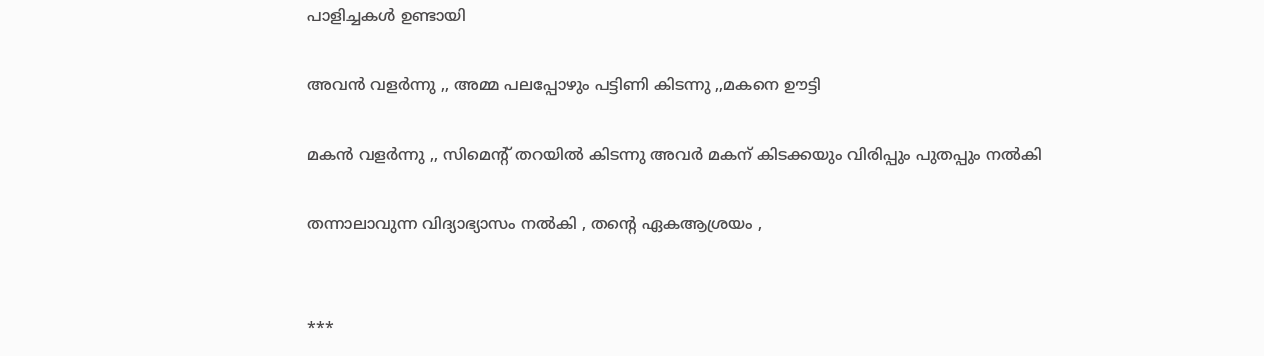പാളിച്ചകള്‍ ഉണ്ടായി

അവന്‍ വളര്‍ന്നു ,, അമ്മ പലപ്പോഴും പട്ടിണി കിടന്നു ,,മകനെ ഊട്ടി

മകന്‍ വളര്‍ന്നു ,, സിമെന്റ് തറയില്‍ കിടന്നു അവര്‍ മകന് കിടക്കയും വിരിപ്പും പുതപ്പും നല്‍കി

തന്നാലാവുന്ന വിദ്യാഭ്യാസം നല്‍കി , തന്‍റെ ഏകആശ്രയം ,


***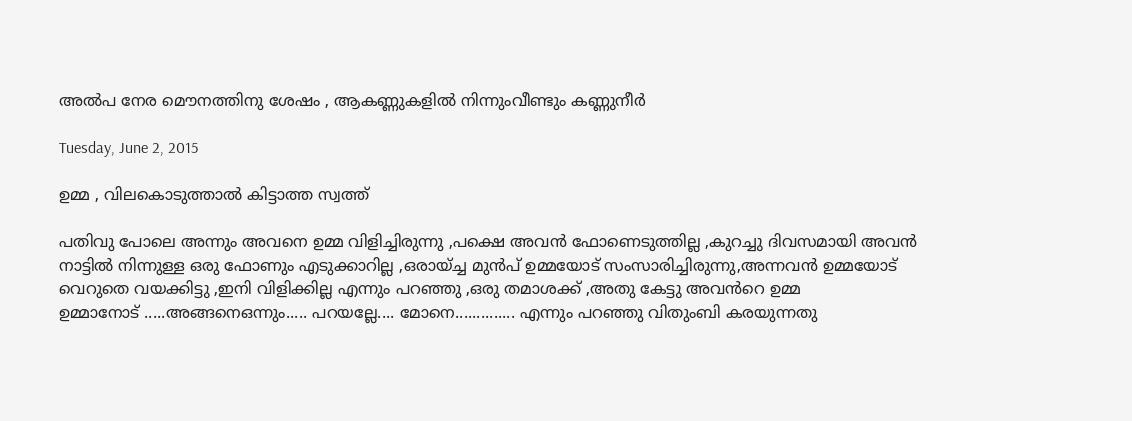അല്‍പ നേര മൌനത്തിനു ശേഷം , ആകണ്ണുകളില്‍ നിന്നുംവീണ്ടും കണ്ണുനീര്‍

Tuesday, June 2, 2015

ഉമ്മ , വിലകൊടുത്താല്‍ കിട്ടാത്ത സ്വത്ത്‌

പതിവു പോലെ അന്നും അവനെ ഉമ്മ വിളിച്ചിരുന്നു ,പക്ഷെ അവൻ ഫോണെടുത്തില്ല ,കുറച്ചു ദിവസമായി അവൻ നാട്ടിൽ നിന്നുള്ള ഒരു ഫോണും എടുക്കാറില്ല ,ഒരായ്ച്ച മുൻപ് ഉമ്മയോട് സംസാരിച്ചിരുന്നു,അന്നവൻ ഉമ്മയോട് വെറുതെ വയക്കിട്ടു ,ഇനി വിളിക്കില്ല എന്നും പറഞ്ഞു ,ഒരു തമാശക്ക് ,അതു കേട്ടു അവൻറെ ഉമ്മ
ഉമ്മാനോട് .....അങ്ങനെഒന്നും..... പറയല്ലേ.... മോനെ.............. എന്നും പറഞ്ഞു വിതുംബി കരയുന്നതു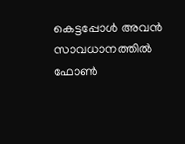കെട്ടപ്പോൾ അവൻ സാവധാനത്തിൽ ഫോണ്‍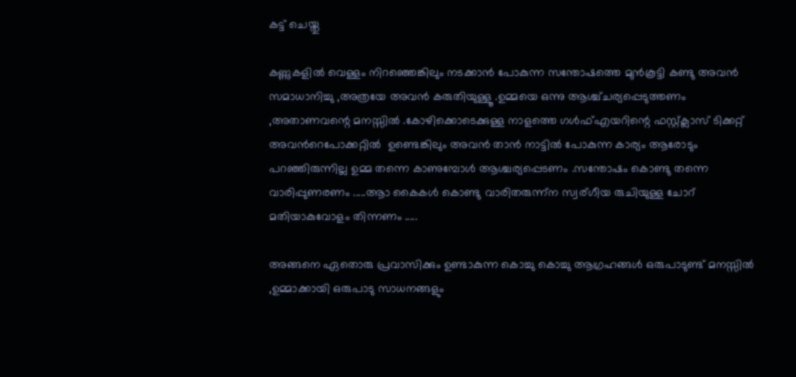കട്ട് ചെയ്തു

കണ്ണുകളിൽ വെള്ളം നിറഞ്ഞെങ്കിലും നടക്കാൻ പോകുന്ന സന്തോഷത്തെ മുൻകൂട്ടി കണ്ടു അവൻ സമാധാനിച്ചു ,അത്രയേ അവൻ കരുതിയുള്ളൂ .ഉമ്മയെ ഒന്നു ആശ്ച്ചര്യപ്പെടുത്തണം ,അതാണവന്റെ മനസ്സിൽ .കോഴിക്കൊടെക്കുള്ള നാളത്തെ ഗൾഫ്‌എയറിന്റെ ഫസ്റ്റ്ക്ലാസ് ടിക്കറ്റ്‌ അവൻറെപോക്കറ്റില്‍  ഉണ്ടെങ്കിലും അവൻ താൻ നാട്ടിൽ പോകുന്ന കാര്യം ആരോടും പറഞ്ഞിരുന്നില്ല ഉമ്മ തന്നെ കാണുമ്പോൾ ആശ്ചര്യപ്പെടണം .സന്തോഷം കൊണ്ടു തന്നെ വാരിപ്പുണരണം .....ആാ കൈകൾ കൊണ്ടു വാരിതരുന്ന്ന സ്വര്ഗീയ രുചിയുള്ള ചോറ് മതിയാകുവോളം തിന്നണം .....

അങ്ങനെ ഏതൊരു പ്രവാസിക്കും ഉണ്ടാകുന്ന കൊച്ചു കൊച്ചു ആഗ്രഹങ്ങൾ ഒരുപാടുണ്ട് മനസ്സിൽ ,ഉമ്മാക്കായി ഒരുപാടു സാധനങ്ങളും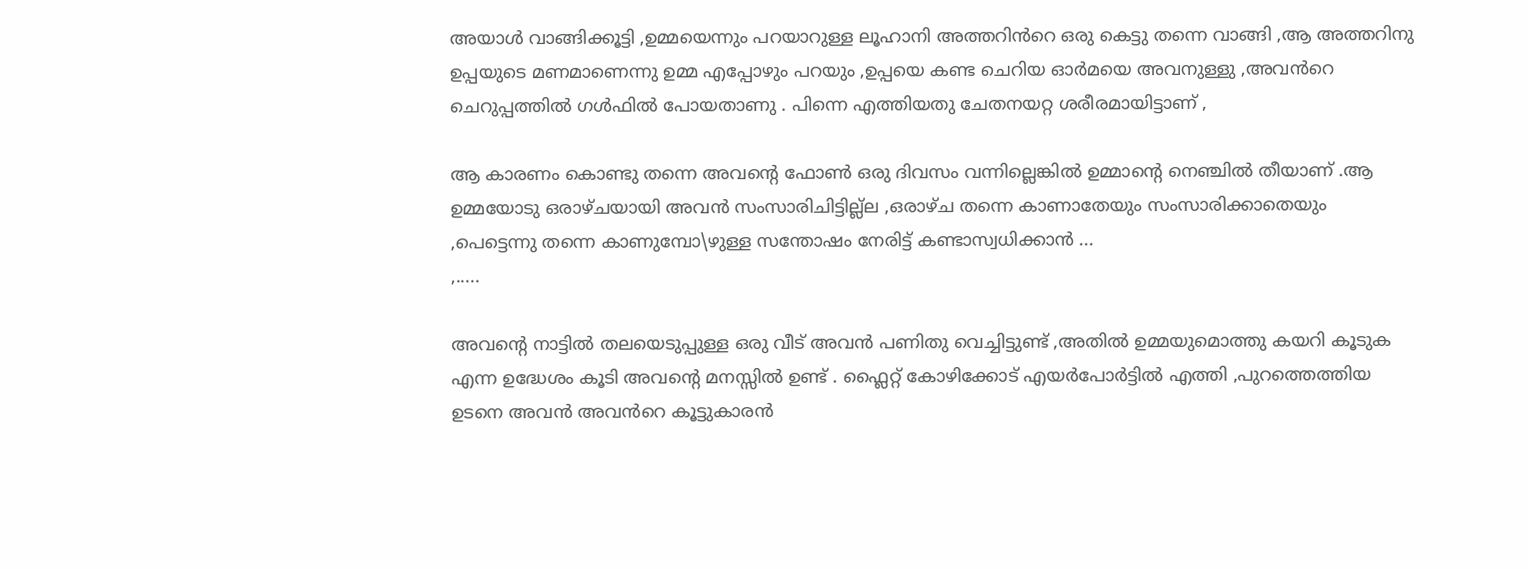അയാൾ വാങ്ങിക്കൂട്ടി ,ഉമ്മയെന്നും പറയാറുള്ള ലൂഹാനി അത്തറിൻറെ ഒരു കെട്ടു തന്നെ വാങ്ങി ,ആ അത്തറിനു ഉപ്പയുടെ മണമാണെന്നു ഉമ്മ എപ്പോഴും പറയും ,ഉപ്പയെ കണ്ട ചെറിയ ഓർമയെ അവനുള്ളു ,അവൻറെ ചെറുപ്പത്തിൽ ഗൾഫിൽ പോയതാണു . പിന്നെ എത്തിയതു ചേതനയറ്റ ശരീരമായിട്ടാണ് ,

ആ കാരണം കൊണ്ടു തന്നെ അവന്റെ ഫോണ്‍ ഒരു ദിവസം വന്നില്ലെങ്കിൽ ഉമ്മാന്റെ നെഞ്ചിൽ തീയാണ് .ആ ഉമ്മയോടു ഒരാഴ്ചയായി അവൻ സംസാരിചിട്ടില്ല്ല ,ഒരാഴ്ച തന്നെ കാണാതേയും സംസാരിക്കാതെയും ,പെട്ടെന്നു തന്നെ കാണുമ്പോ\ഴുള്ള സന്തോഷം നേരിട്ട് കണ്ടാസ്വധിക്കാൻ ...
,.....

അവന്റെ നാട്ടിൽ തലയെടുപ്പുള്ള ഒരു വീട് അവൻ പണിതു വെച്ചിട്ടുണ്ട്‌ ,അതിൽ ഉമ്മയുമൊത്തു കയറി കൂടുക എന്ന ഉദ്ധേശം കൂടി അവന്റെ മനസ്സിൽ ഉണ്ട് . ഫ്ലൈറ്റ് കോഴിക്കോട് എയർപോർട്ടിൽ എത്തി ,പുറത്തെത്തിയ ഉടനെ അവൻ അവൻറെ കൂട്ടുകാരൻ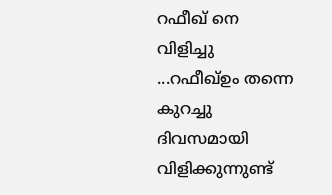റഫീഖ് നെ വിളിച്ചു ...റഫീഖ്ഉം തന്നെ കുറച്ചു ദിവസമായി വിളിക്കുന്നുണ്ട്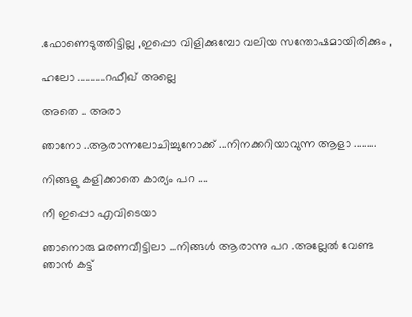.ഫോണെടുത്തിട്ടില്ല ,ഇപ്പൊ വിളിക്കുമ്പോ വലിയ സന്തോഷമായിരിക്കും ,

ഹലോ ...........റഫീഖ് അല്ലെ

അതെ .. അരാ

ഞാനോ ..ആരാന്നലോചിച്ചുനോക്ക് ...നിനക്കറിയാവുന്ന ആളാ .........

നിങ്ങളു കളിക്കാതെ കാര്യം പറ ....

നീ ഇപ്പൊ എവിടെയാ

ഞാനൊരു മരണവീട്ടിലാ ...നിങ്ങൾ ആരാന്നു പറ .അല്ലേൽ വേണ്ട ഞാന്‍ കട്ട്‌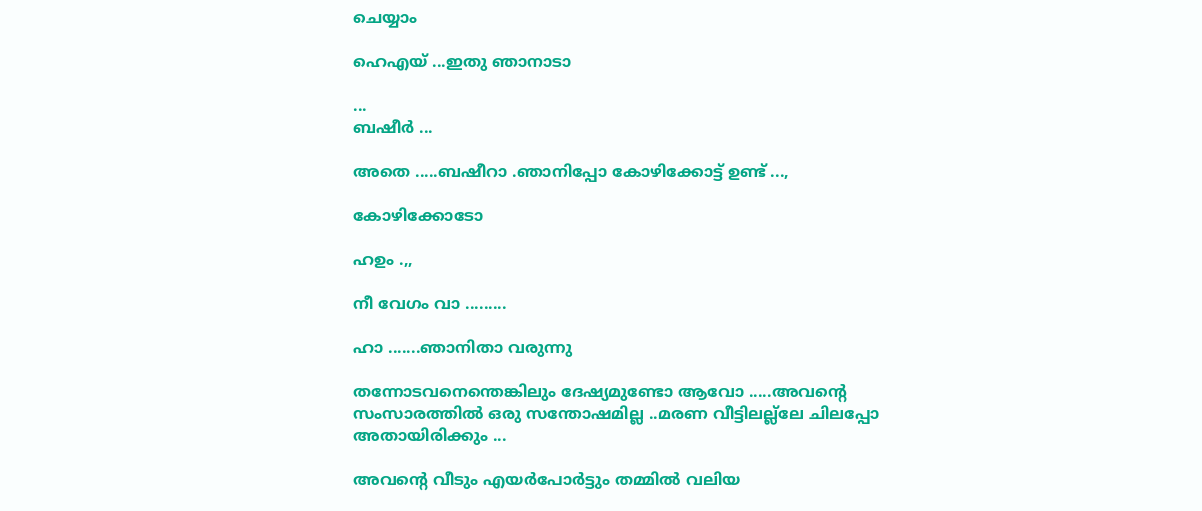ചെയ്യാം

ഹെഎയ്‌ ...ഇതു ഞാനാടാ

...
ബഷീർ ...

അതെ .....ബഷീറാ .ഞാനിപ്പോ കോഴിക്കോട്ട് ഉണ്ട് ...,

കോഴിക്കോടോ

ഹഉം .,,

നീ വേഗം വാ .........

ഹാ .......ഞാനിതാ വരുന്നു

തന്നോടവനെന്തെങ്കിലും ദേഷ്യമുണ്ടോ ആവോ .....അവന്റെ സംസാരത്തിൽ ഒരു സന്തോഷമില്ല ..മരണ വീട്ടിലല്ല്ലേ ചിലപ്പോ അതായിരിക്കും ...

അവന്റെ വീടും എയർപോർട്ടും തമ്മിൽ വലിയ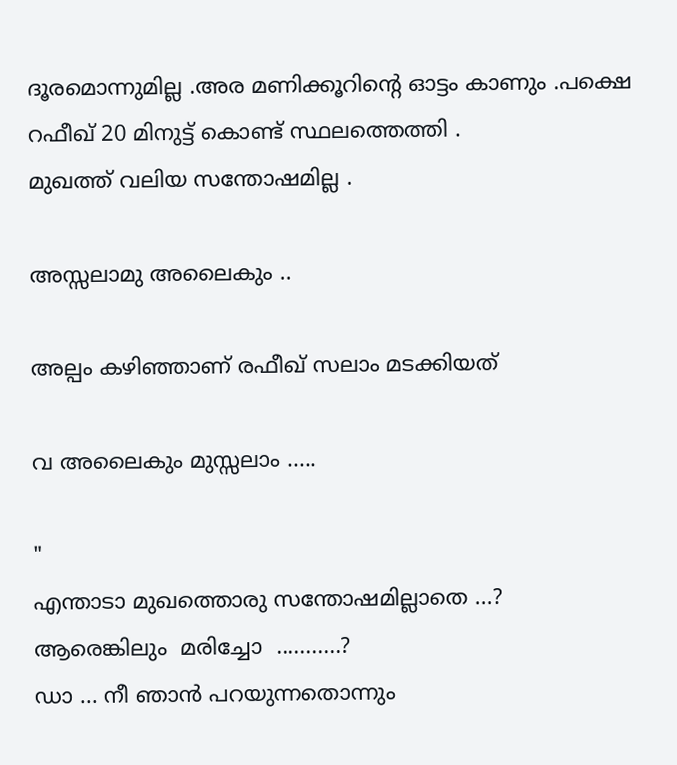ദൂരമൊന്നുമില്ല .അര മണിക്കൂറിന്റെ ഓട്ടം കാണും .പക്ഷെ റഫീഖ് 20 മിനുട്ട് കൊണ്ട് സ്ഥലത്തെത്തി .
മുഖത്ത് വലിയ സന്തോഷമില്ല .

അസ്സലാമു അലൈകും ..

അല്പം കഴിഞ്ഞാണ് രഫീഖ് സലാം മടക്കിയത്

വ അലൈകും മുസ്സലാം .....

"
എന്താടാ മുഖത്തൊരു സന്തോഷമില്ലാതെ ...?
ആരെങ്കിലും  മരിച്ചോ  ...........?
ഡാ ... നീ ഞാൻ പറയുന്നതൊന്നും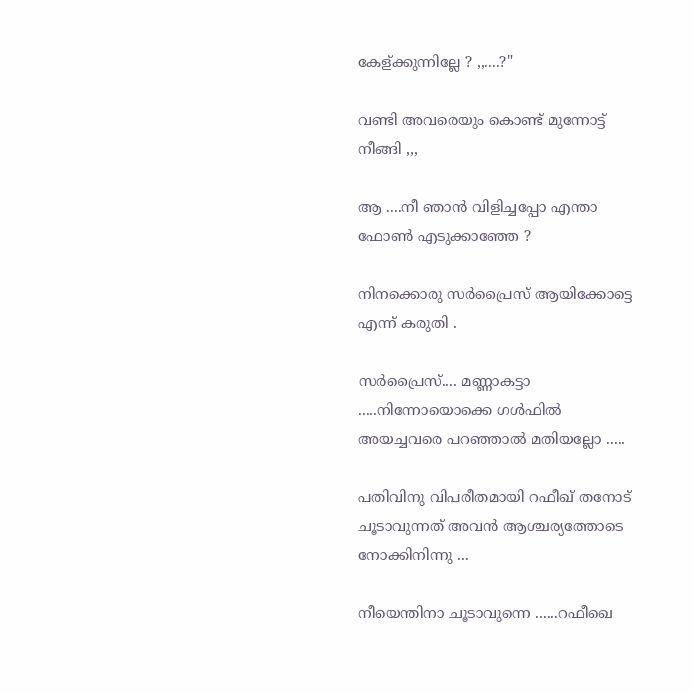കേള്ക്കുന്നില്ലേ ? ,,....?"

വണ്ടി അവരെയും കൊണ്ട് മുന്നോട്ട് നീങ്ങി ,,,

ആ ....നീ ഞാൻ വിളിച്ചപ്പോ എന്താ ഫോണ്‍ എടുക്കാഞ്ഞേ ?

നിനക്കൊരു സർപ്രൈസ് ആയിക്കോട്ടെ എന്ന് കരുതി .

സർപ്രൈസ്.... മണ്ണാകട്ടാ .....നിന്നോയൊക്കെ ഗൾഫിൽ അയച്ചവരെ പറഞ്ഞാൽ മതിയല്ലോ .....

പതിവിനു വിപരീതമായി റഫീഖ് തനോട് ചൂടാവുന്നത് അവൻ ആശ്ചര്യത്തോടെ നോക്കിനിന്നു ...

നീയെന്തിനാ ചൂടാവുന്നെ ......റഫീഖെ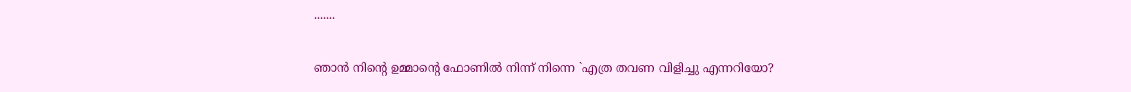.......

ഞാൻ നിന്റെ ഉമ്മാന്റെ ഫോണിൽ നിന്ന് നിന്നെ `എത്ര തവണ വിളിച്ചു എന്നറിയോ?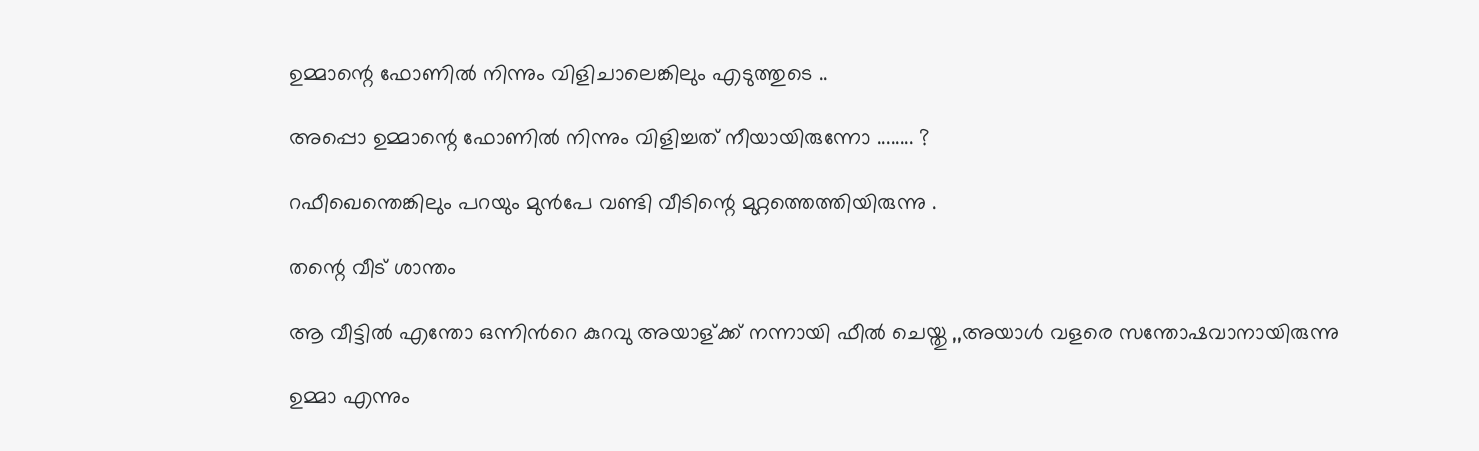ഉമ്മാന്റെ ഫോണിൽ നിന്നും വിളിചാലെങ്കിലും എടുത്തുടെ ..

അപ്പൊ ഉമ്മാന്റെ ഫോണിൽ നിന്നും വിളിച്ചത് നീയായിരുന്നോ ........ ?

റഫീഖെന്തെങ്കിലും പറയും മുൻപേ വണ്ടി വീടിന്റെ മുറ്റത്തെത്തിയിരുന്നു .

തന്റെ വീട് ശാന്തം

ആ വീട്ടിൽ എന്തോ ഒന്നിൻറെ കുറവു അയാള്ക്ക് നന്നായി ഫീൽ ചെയ്തു ,,അയാള്‍ വളരെ സന്തോഷവാനായിരുന്നു

ഉമ്മാ എന്നും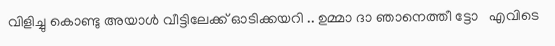വിളിച്ചു കൊണ്ടു അയാൾ വീട്ടിലേക്ക് ഓടിക്കയറി .. ഉമ്മാ ദാ ഞാനെത്തീ ട്ടോ   എവിടെ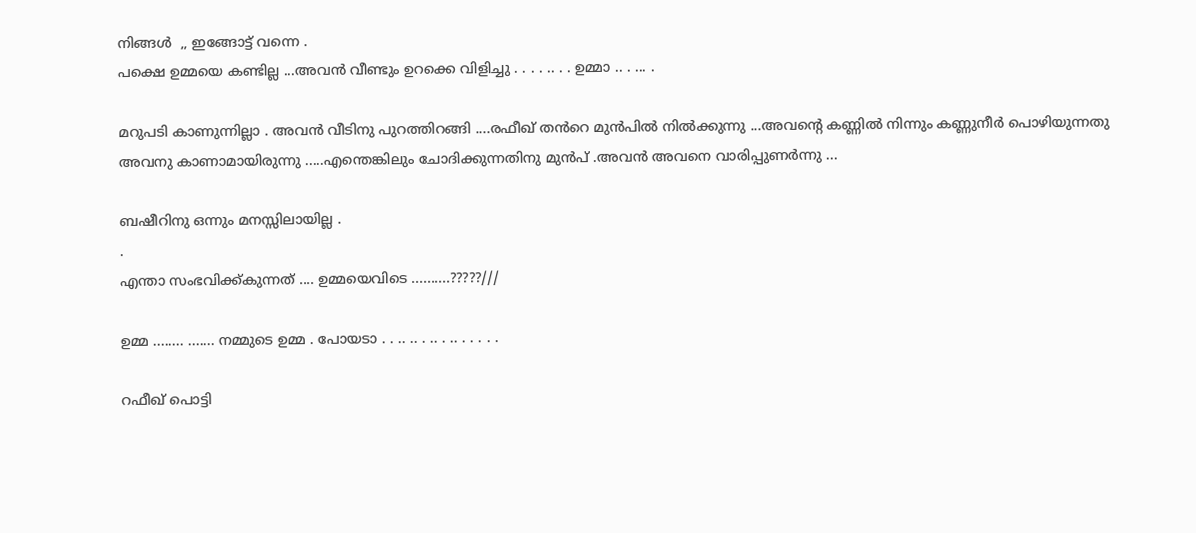നിങ്ങള്‍  ,, ഇങ്ങോട്ട് വന്നെ .
പക്ഷെ ഉമ്മയെ കണ്ടില്ല ...അവൻ വീണ്ടും ഉറക്കെ വിളിച്ചു . . . . .. . . ഉമ്മാ .. . ... .

മറുപടി കാണുന്നില്ലാ . അവൻ വീടിനു പുറത്തിറങ്ങി ....രഫീഖ് തൻറെ മുൻപിൽ നിൽക്കുന്നു ...അവന്റെ കണ്ണിൽ നിന്നും കണ്ണുനീർ പൊഴിയുന്നതു അവനു കാണാമായിരുന്നു .....എന്തെങ്കിലും ചോദിക്കുന്നതിനു മുൻപ് .അവൻ അവനെ വാരിപ്പുണർന്നു ...

ബഷീറിനു ഒന്നും മനസ്സിലായില്ല .
.
എന്താ സംഭവിക്ക്കുന്നത് .... ഉമ്മയെവിടെ ..........?????///

ഉമ്മ ........ ....... നമ്മുടെ ഉമ്മ . പോയടാ . . .. .. . .. . .. . . . . .

റഫീഖ് പൊട്ടി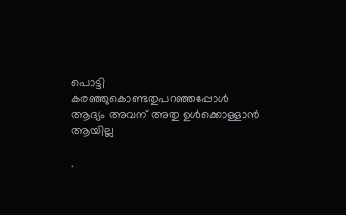പൊട്ടി കരഞ്ഞുകൊണ്ടതുപറഞ്ഞപ്പോൾ ആദ്യം അവന് അതു ഉൾക്കൊള്ളാൻ ആയില്ല

.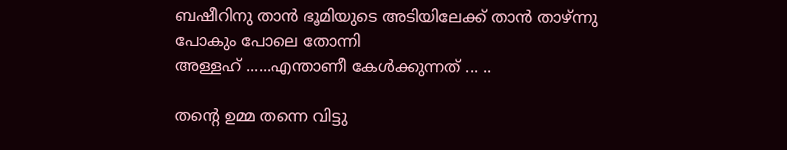ബഷീറിനു താൻ ഭൂമിയുടെ അടിയിലേക്ക് താൻ താഴ്ന്നു പോകും പോലെ തോന്നി
അള്ളഹ് ......എന്താണീ കേൾക്കുന്നത് ... ..

തന്റെ ഉമ്മ തന്നെ വിട്ടു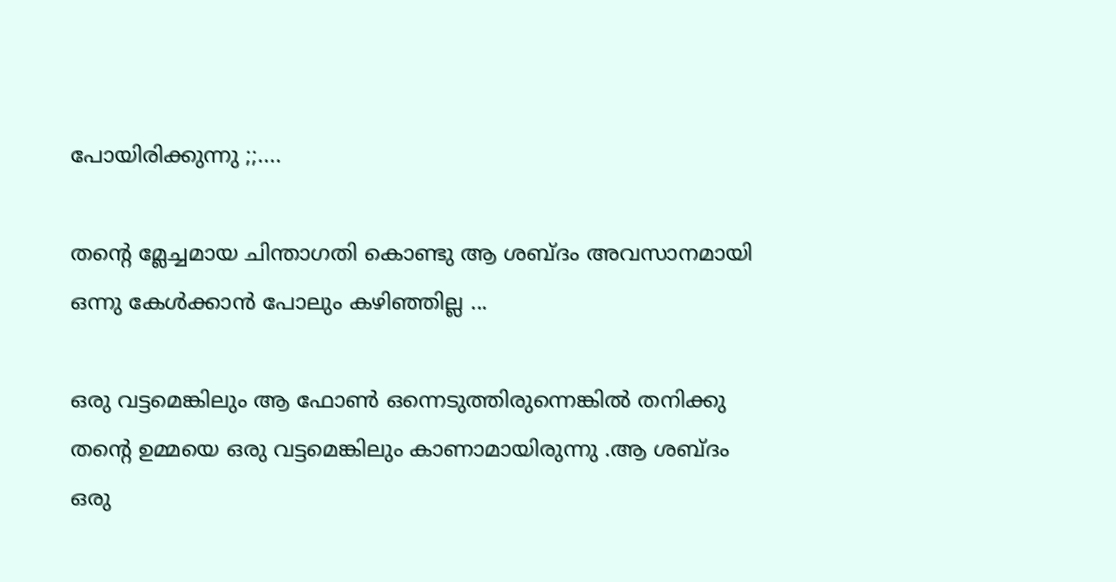പോയിരിക്കുന്നു ;;....

തന്റെ മ്ലേച്ചമായ ചിന്താഗതി കൊണ്ടു ആ ശബ്ദം അവസാനമായി ഒന്നു കേൾക്കാൻ പോലും കഴിഞ്ഞില്ല ...

ഒരു വട്ടമെങ്കിലും ആ ഫോണ്‍ ഒന്നെടുത്തിരുന്നെങ്കിൽ തനിക്കു തന്റെ ഉമ്മയെ ഒരു വട്ടമെങ്കിലും കാണാമായിരുന്നു .ആ ശബ്ദം ഒരു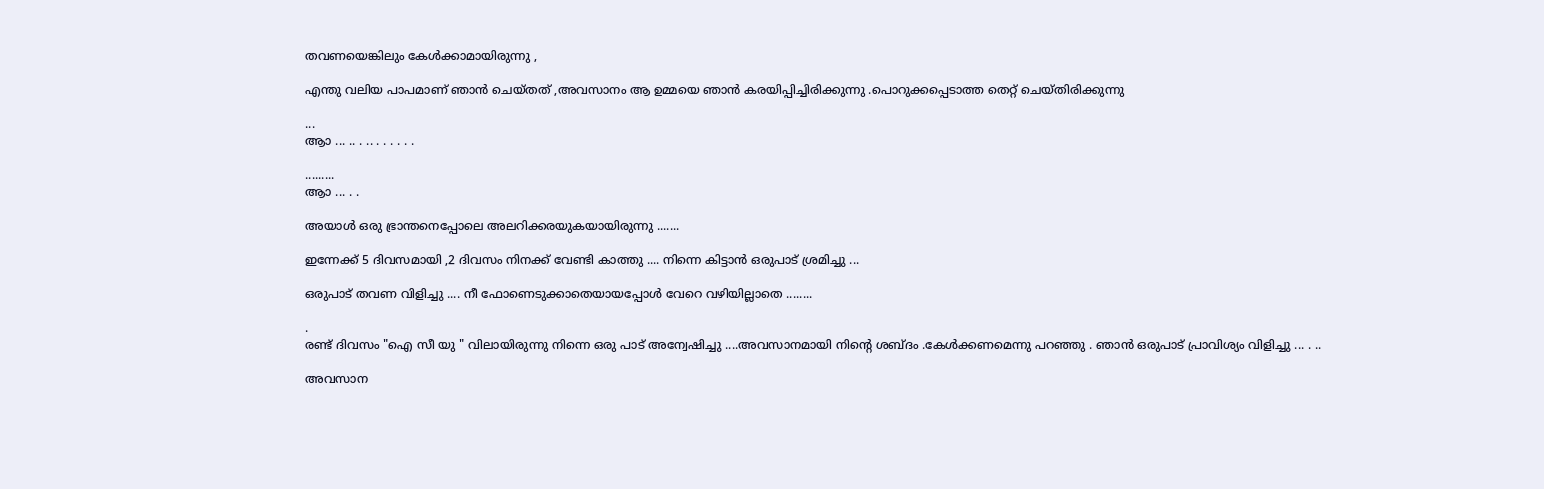തവണയെങ്കിലും കേൾക്കാമായിരുന്നു ,

എന്തു വലിയ പാപമാണ്‌ ഞാൻ ചെയ്തത് ,അവസാനം ആ ഉമ്മയെ ഞാൻ കരയിപ്പിച്ചിരിക്കുന്നു .പൊറുക്കപ്പെടാത്ത തെറ്റ് ചെയ്തിരിക്കുന്നു

...
ആാ ... .. . .. . . . . . .

.........
ആാ ... . .

അയാൾ ഒരു ഭ്രാന്തനെപ്പോലെ അലറിക്കരയുകയായിരുന്നു .......

ഇന്നേക്ക് 5 ദിവസമായി ,2 ദിവസം നിനക്ക് വേണ്ടി കാത്തു .... നിന്നെ കിട്ടാൻ ഒരുപാട് ശ്രമിച്ചു ...

ഒരുപാട് തവണ വിളിച്ചു .... നീ ഫോണെടുക്കാതെയായപ്പോൾ വേറെ വഴിയില്ലാതെ ........

.
രണ്ട് ദിവസം "ഐ സീ യു " വിലായിരുന്നു നിന്നെ ഒരു പാട് അന്വേഷിച്ചു ....അവസാനമായി നിന്റെ ശബ്ദം .കേൾക്കണമെന്നു പറഞ്ഞു . ഞാൻ ഒരുപാട് പ്രാവിശ്യം വിളിച്ചു ... . ..

അവസാന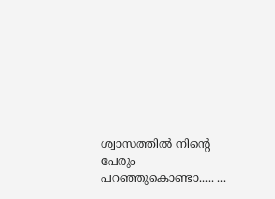ശ്വാസത്തിൽ നിന്റെ പേരും പറഞ്ഞുകൊണ്ടാ..... ...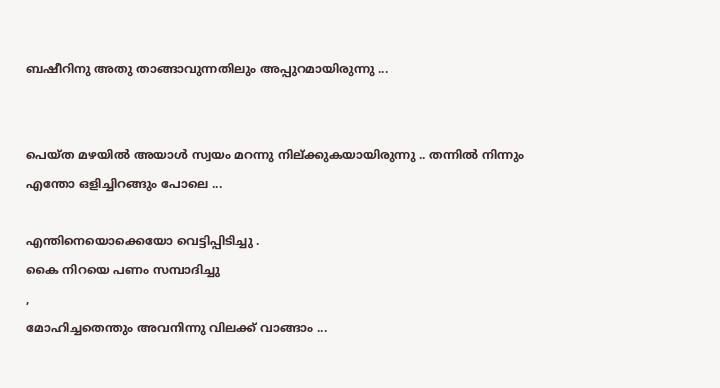ബഷീറിനു അതു താങ്ങാവുന്നതിലും അപ്പുറമായിരുന്നു ...


പെയ്ത മഴയിൽ അയാൾ സ്വയം മറന്നു നില്ക്കുകയായിരുന്നു .. തന്നിൽ നിന്നും എന്തോ ഒളിച്ചിറങ്ങും പോലെ ...

എന്തിനെയൊക്കെയോ വെട്ടിപ്പിടിച്ചു .
കൈ നിറയെ പണം സമ്പാദിച്ചു
,
മോഹിച്ചതെന്തും അവനിന്നു വിലക്ക് വാങ്ങാം ...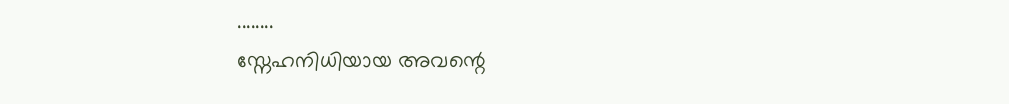........
സ്നേഹനിധിയായ അവന്റെ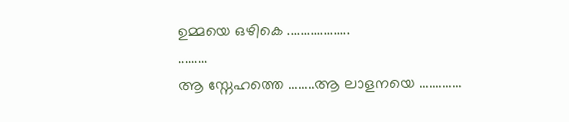ഉമ്മയെ ഒഴികെ ...................
.........
ആ സ്നേഹത്തെ ........ആ ലാളനയെ .............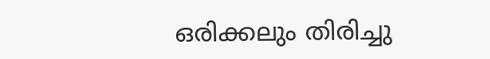ഒരിക്കലും തിരിച്ചു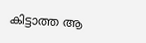കിട്ടാത്ത ആ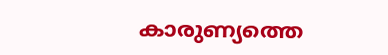കാരുണ്യത്തെ